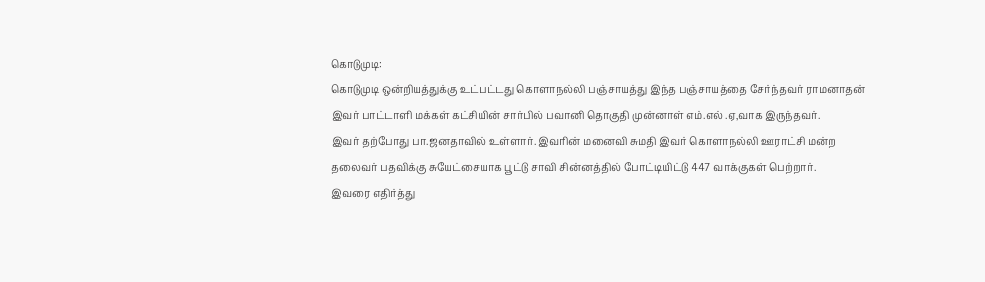கொடுமுடி:
கொடுமுடி ஒன்றியத்துக்கு உட்பட்டது கொளாநல்லி பஞ்சாயத்து இந்த பஞ்சாயத்தை சேர்ந்தவர் ராமனாதன் இவர் பாட்டாளி மக்கள் கட்சியின் சார்பில் பவானி தொகுதி முன்னாள் எம்.எல் .ஏ,வாக இருந்தவர்.
இவர் தற்போது பா.ஜனதாவில் உள்ளார். இவரின் மனைவி சுமதி இவர் கொளாநல்லி ஊராட்சி மன்ற தலைவர் பதவிக்கு சுயேட்சையாக பூட்டு சாவி சின்னத்தில் போட்டியிட்டு 447 வாக்குகள் பெற்றார்.
இவரை எதிர்த்து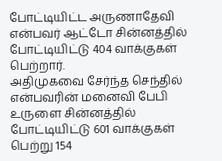போட்டியிட்ட அருணாதேவி என்பவர் ஆட்டோ சின்னத்தில் போட்டியிட்டு 404 வாக்குகள் பெற்றார்.
அதிமுகவை சேர்ந்த செந்தில் என்பவரின் மனைவி பேபி உருளை சின்னத்தில் போட்டியிட்டு 601 வாக்குகள் பெற்று 154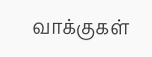வாக்குகள்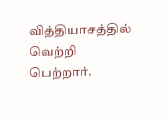வித்தியாசத்தில் வெற்றி பெற்றார்.